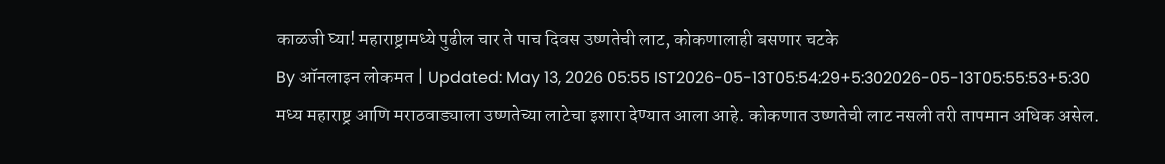काळजी घ्या! महाराष्ट्रामध्ये पुढील चार ते पाच दिवस उष्णतेची लाट, कोकणालाही बसणार चटके
By ऑनलाइन लोकमत | Updated: May 13, 2026 05:55 IST2026-05-13T05:54:29+5:302026-05-13T05:55:53+5:30
मध्य महाराष्ट्र आणि मराठवाड्याला उष्णतेच्या लाटेचा इशारा देण्यात आला आहे. कोकणात उष्णतेची लाट नसली तरी तापमान अधिक असेल.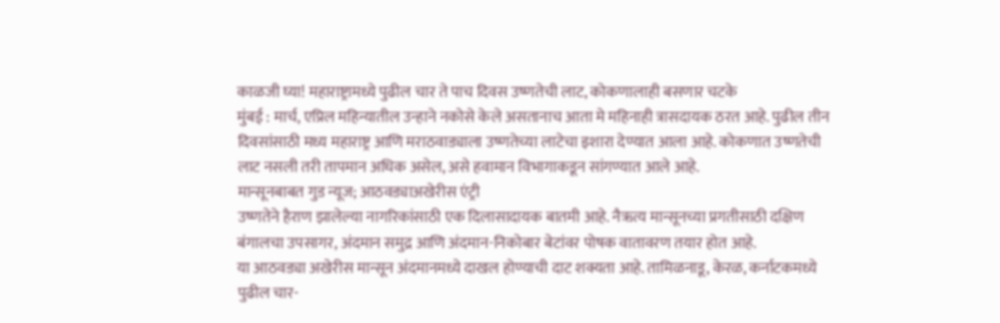काळजी घ्या! महाराष्ट्रामध्ये पुढील चार ते पाच दिवस उष्णतेची लाट, कोकणालाही बसणार चटके
मुंबई : मार्च, एप्रिल महिन्यातील उन्हाने नकोसे केले असतानाच आता मे महिनाही त्रासदायक ठरत आहे. पुढील तीन दिवसांसाठी मध्य महाराष्ट्र आणि मराठवाड्याला उष्णतेच्या लाटेचा इशारा देण्यात आला आहे. कोकणात उष्णतेची लाट नसली तरी तापमान अधिक असेल, असे हवामान विभागाकडून सांगण्यात आले आहे.
मान्सूनबाबत गुड न्यूज; आठवड्याअखेरीस एंट्री
उष्णतेने हैराण झालेल्या नागरिकांसाठी एक दिलासादायक बातमी आहे. नैऋत्य मान्सूनच्या प्रगतीसाठी दक्षिण बंगालचा उपसागर, अंदमान समुद्र आणि अंदमान-निकोबार बेटांवर पोषक वातावरण तयार होत आहे.
या आठवड्या अखेरीस मान्सून अंदमानमध्ये दाखल होण्याची दाट शक्यता आहे. तामिळनाडू, केरळ, कर्नाटकमध्ये पुढील चार-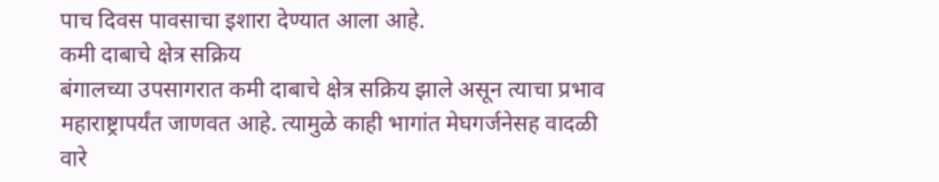पाच दिवस पावसाचा इशारा देण्यात आला आहे.
कमी दाबाचे क्षेत्र सक्रिय
बंगालच्या उपसागरात कमी दाबाचे क्षेत्र सक्रिय झाले असून त्याचा प्रभाव महाराष्ट्रापर्यंत जाणवत आहे. त्यामुळे काही भागांत मेघगर्जनेसह वादळी वारे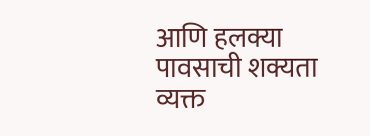आणि हलक्या पावसाची शक्यता व्यक्त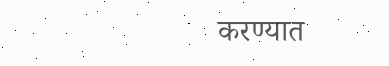करण्यात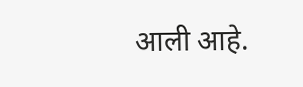आली आहे.